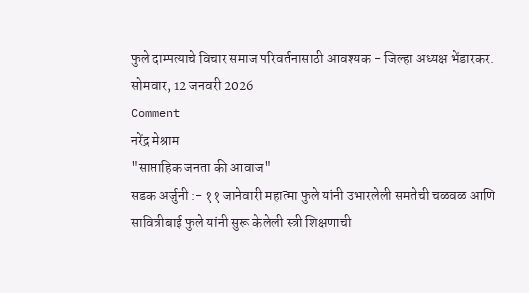फुले दाम्पत्याचे विचार समाज परिवर्तनासाठी आवश्यक - जिल्हा अध्यक्ष भेंडारकर.
सोमवार, 12 जनवरी 2026
Comment
नरेंद्र मेश्राम
"साप्ताहिक जनता की आवाज"
सडक अर्जुनी :- ११ जानेवारी महात्मा फुले यांनी उभारलेली समतेची चळवळ आणि सावित्रीबाई फुले यांनी सुरू केलेली स्त्री शिक्षणाची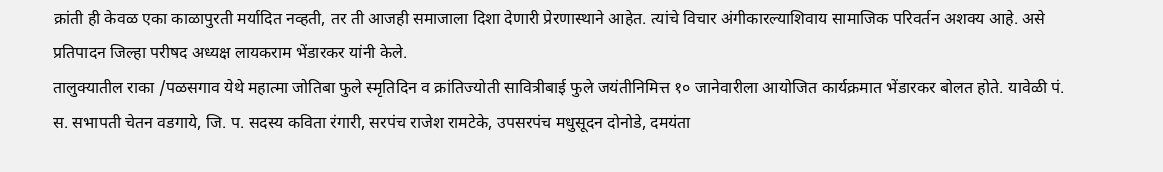क्रांती ही केवळ एका काळापुरती मर्यादित नव्हती, तर ती आजही समाजाला दिशा देणारी प्रेरणास्थाने आहेत. त्यांचे विचार अंगीकारल्याशिवाय सामाजिक परिवर्तन अशक्य आहे. असे प्रतिपादन जिल्हा परीषद अध्यक्ष लायकराम भेंडारकर यांनी केले.
तालुक्यातील राका /पळसगाव येथे महात्मा जोतिबा फुले स्मृतिदिन व क्रांतिज्योती सावित्रीबाई फुले जयंतीनिमित्त १० जानेवारीला आयोजित कार्यक्रमात भेंडारकर बोलत होते. यावेळी पं. स. सभापती चेतन वडगाये, जि. प. सदस्य कविता रंगारी, सरपंच राजेश रामटेके, उपसरपंच मधुसूदन दोनोडे, दमयंता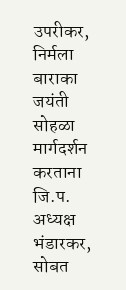उपरीकर, निर्मला
बाराका
जयंती सोहळा
मार्गदर्शन करताना जि.प. अध्यक्ष भंडारकर, सोबत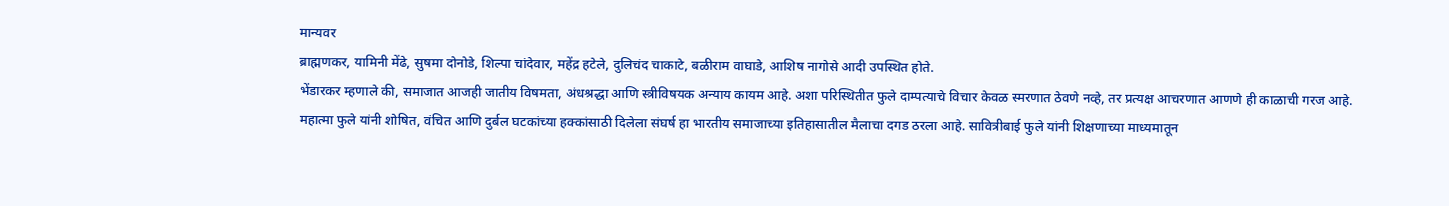मान्यवर
ब्राह्मणकर, यामिनी मेंढे, सुषमा दोनोडे, शिल्पा चांदेवार, महेंद्र हटेले, दुलिचंद चाकाटे, बळीराम वाघाडे, आशिष नागोसे आदी उपस्थित होते.
भेंडारकर म्हणाले की, समाजात आजही जातीय विषमता, अंधश्रद्धा आणि स्त्रीविषयक अन्याय कायम आहे. अशा परिस्थितीत फुले दाम्पत्याचे विचार केवळ स्मरणात ठेवणे नव्हे, तर प्रत्यक्ष आचरणात आणणे ही काळाची गरज आहे.
महात्मा फुले यांनी शोषित, वंचित आणि दुर्बल घटकांच्या हक्कांसाठी दिलेला संघर्ष हा भारतीय समाजाच्या इतिहासातील मैलाचा दगड ठरला आहे. सावित्रीबाई फुले यांनी शिक्षणाच्या माध्यमातून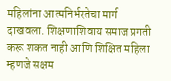महिलांना आत्मनिर्भरतेचा मार्ग दाखवला. शिक्षणाशिवाय समाज प्रगती करू शकत नाही आणि शिक्षित महिला म्हणजे सक्षम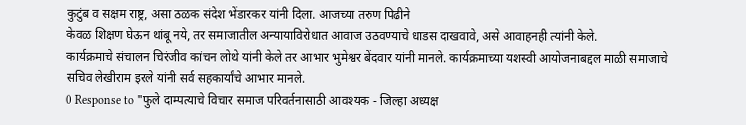कुटुंब व सक्षम राष्ट्र, असा ठळक संदेश भेंडारकर यांनी दिला. आजच्या तरुण पिढीने
केवळ शिक्षण घेऊन थांबू नये, तर समाजातील अन्यायाविरोधात आवाज उठवण्याचे धाडस दाखवावे, असे आवाहनही त्यांनी केले.
कार्यक्रमाचे संचालन चिरंजीव कांचन लोथे यांनी केले तर आभार भुमेश्वर बेंदवार यांनी मानले. कार्यक्रमाच्या यशस्वी आयोजनाबद्दल माळी समाजाचे सचिव लेखीराम इरले यांनी सर्व सहकार्यांचे आभार मानले.
0 Response to "फुले दाम्पत्याचे विचार समाज परिवर्तनासाठी आवश्यक - जिल्हा अध्यक्ष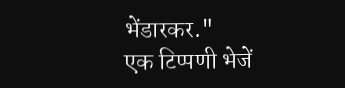भेंडारकर."
एक टिप्पणी भेजें